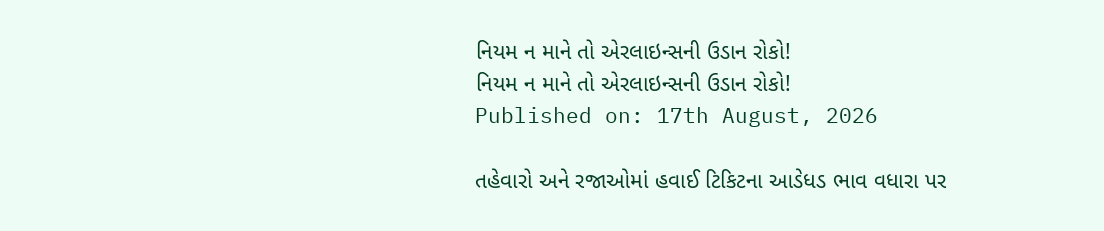નિયમ ન માને તો એરલાઇન્સની ઉડાન રોકો!
નિયમ ન માને તો એરલાઇન્સની ઉડાન રોકો!
Published on: 17th August, 2026

તહેવારો અને રજાઓમાં હવાઈ ટિકિટના આડેધડ ભાવ વધારા પર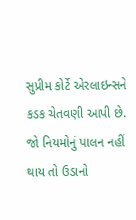સુપ્રીમ કોર્ટે એરલાઇન્સને કડક ચેતવણી આપી છે. જો નિયમોનું પાલન નહીં થાય તો ઉડાનો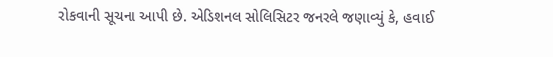રોકવાની સૂચના આપી છે. એડિશનલ સોલિસિટર જનરલે જણાવ્યું કે, હવાઈ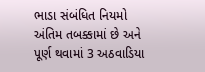ભાડા સંબંધિત નિયમો અંતિમ તબક્કામાં છે અને પૂર્ણ થવામાં 3 અઠવાડિયા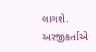લાગશે. અરજીકર્તાએ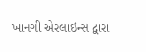ખાનગી એરલાઇન્સ દ્વારા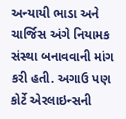અન્યાયી ભાડા અને ચાર્જિસ અંગે નિયામક સંસ્થા બનાવવાની માંગ કરી હતી. અગાઉ પણ કોર્ટે એરલાઇન્સની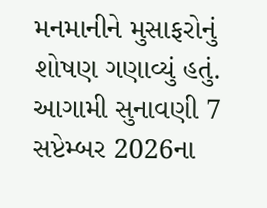મનમાનીને મુસાફરોનું શોષણ ગણાવ્યું હતું. આગામી સુનાવણી 7 સપ્ટેમ્બર 2026ના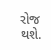રોજ થશે.